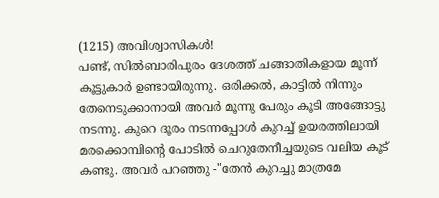(1215) അവിശ്വാസികൾ!
പണ്ട്, സിൽബാരിപുരം ദേശത്ത് ചങ്ങാതികളായ മൂന്ന് കൂട്ടുകാർ ഉണ്ടായിരുന്നു. ഒരിക്കൽ, കാട്ടിൽ നിന്നും തേനെടുക്കാനായി അവർ മൂന്നു പേരും കൂടി അങ്ങോട്ടു നടന്നു. കുറെ ദൂരം നടന്നപ്പോൾ കുറച്ച് ഉയരത്തിലായി മരക്കൊമ്പിൻ്റെ പോടിൽ ചെറുതേനീച്ചയുടെ വലിയ കൂട് കണ്ടു. അവർ പറഞ്ഞു -"തേൻ കുറച്ചു മാത്രമേ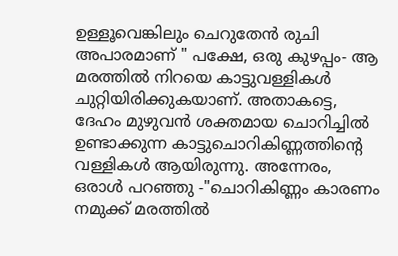ഉള്ളൂവെങ്കിലും ചെറുതേൻ രുചി അപാരമാണ് " പക്ഷേ, ഒരു കുഴപ്പം- ആ മരത്തിൽ നിറയെ കാട്ടുവള്ളികൾ ചുറ്റിയിരിക്കുകയാണ്. അതാകട്ടെ, ദേഹം മുഴുവൻ ശക്തമായ ചൊറിച്ചിൽ ഉണ്ടാക്കുന്ന കാട്ടുചൊറികിണ്ണത്തിൻ്റെ വള്ളികൾ ആയിരുന്നു. അന്നേരം, ഒരാൾ പറഞ്ഞു -"ചൊറികിണ്ണം കാരണം നമുക്ക് മരത്തിൽ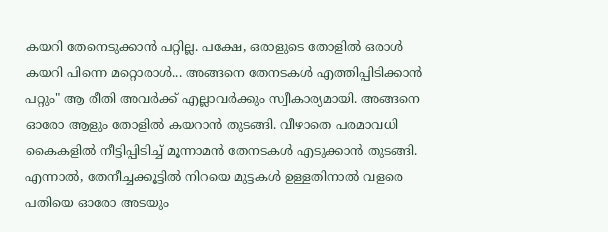കയറി തേനെടുക്കാൻ പറ്റില്ല. പക്ഷേ, ഒരാളുടെ തോളിൽ ഒരാൾ കയറി പിന്നെ മറ്റൊരാൾ... അങ്ങനെ തേനടകൾ എത്തിപ്പിടിക്കാൻ പറ്റും" ആ രീതി അവർക്ക് എല്ലാവർക്കും സ്വീകാര്യമായി. അങ്ങനെ ഓരോ ആളും തോളിൽ കയറാൻ തുടങ്ങി. വീഴാതെ പരമാവധി കൈകളിൽ നീട്ടിപ്പിടിച്ച് മൂന്നാമൻ തേനടകൾ എടുക്കാൻ തുടങ്ങി. എന്നാൽ, തേനീച്ചക്കൂട്ടിൽ നിറയെ മുട്ടകൾ ഉള്ളതിനാൽ വളരെ പതിയെ ഓരോ അടയും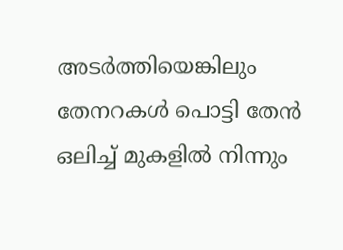അടർത്തിയെങ്കിലും തേനറകൾ പൊട്ടി തേൻ ഒലിച്ച് മുകളിൽ നിന്നും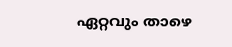ഏറ്റവും താഴെ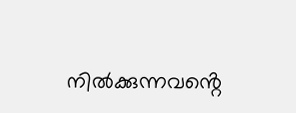നിൽക്കുന്നവൻ്റെ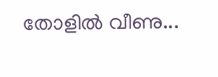തോളിൽ വീണു...